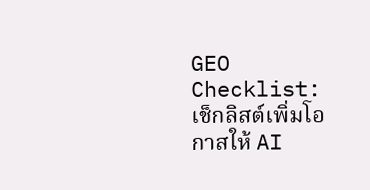GEO Checklist: เช็กลิสต์เพิ่มโอกาสให้ AI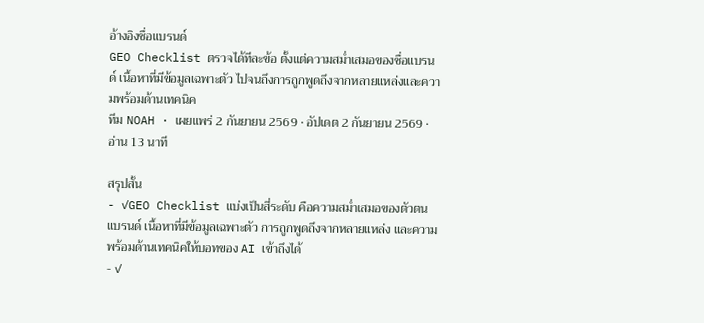อ้างอิงชื่อแบรนด์
GEO Checklist ตรวจได้ทีละข้อ ตั้งแต่ความสม่ำเสมอของชื่อแบรนด์ เนื้อหาที่มีข้อมูลเฉพาะตัว ไปจนถึงการถูกพูดถึงจากหลายแหล่งและความพร้อมด้านเทคนิค
ทีม NOAH · เผยแพร่ 2 กันยายน 2569 · อัปเดต 2 กันยายน 2569 · อ่าน 13 นาที

สรุปสั้น
- ✓GEO Checklist แบ่งเป็นสี่ระดับ คือความสม่ำเสมอของตัวตนแบรนด์ เนื้อหาที่มีข้อมูลเฉพาะตัว การถูกพูดถึงจากหลายแหล่ง และความพร้อมด้านเทคนิคให้บอทของ AI เข้าถึงได้
- ✓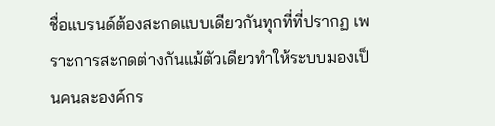ชื่อแบรนด์ต้องสะกดแบบเดียวกันทุกที่ที่ปรากฏ เพราะการสะกดต่างกันแม้ตัวเดียวทำให้ระบบมองเป็นคนละองค์กร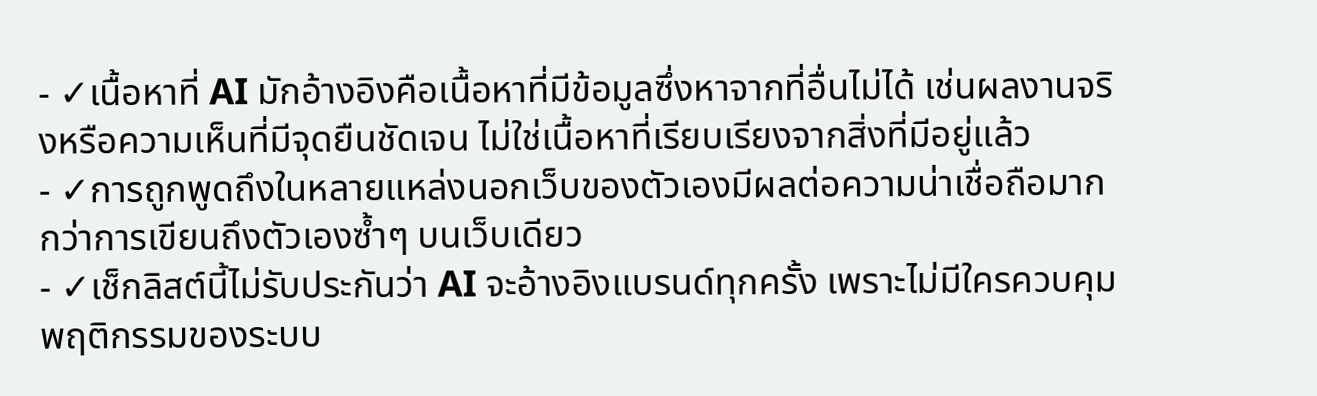- ✓เนื้อหาที่ AI มักอ้างอิงคือเนื้อหาที่มีข้อมูลซึ่งหาจากที่อื่นไม่ได้ เช่นผลงานจริงหรือความเห็นที่มีจุดยืนชัดเจน ไม่ใช่เนื้อหาที่เรียบเรียงจากสิ่งที่มีอยู่แล้ว
- ✓การถูกพูดถึงในหลายแหล่งนอกเว็บของตัวเองมีผลต่อความน่าเชื่อถือมากกว่าการเขียนถึงตัวเองซ้ำๆ บนเว็บเดียว
- ✓เช็กลิสต์นี้ไม่รับประกันว่า AI จะอ้างอิงแบรนด์ทุกครั้ง เพราะไม่มีใครควบคุมพฤติกรรมของระบบ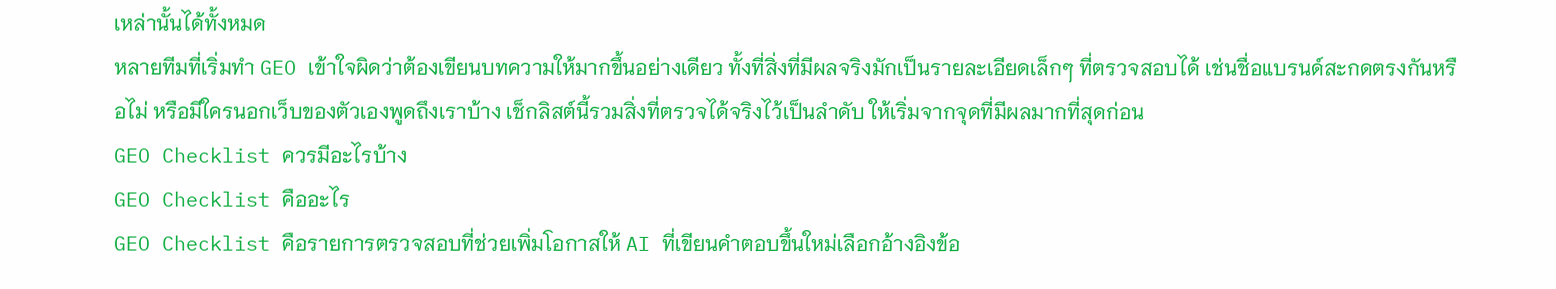เหล่านั้นได้ทั้งหมด
หลายทีมที่เริ่มทำ GEO เข้าใจผิดว่าต้องเขียนบทความให้มากขึ้นอย่างเดียว ทั้งที่สิ่งที่มีผลจริงมักเป็นรายละเอียดเล็กๆ ที่ตรวจสอบได้ เช่นชื่อแบรนด์สะกดตรงกันหรือไม่ หรือมีใครนอกเว็บของตัวเองพูดถึงเราบ้าง เช็กลิสต์นี้รวมสิ่งที่ตรวจได้จริงไว้เป็นลำดับ ให้เริ่มจากจุดที่มีผลมากที่สุดก่อน
GEO Checklist ควรมีอะไรบ้าง
GEO Checklist คืออะไร
GEO Checklist คือรายการตรวจสอบที่ช่วยเพิ่มโอกาสให้ AI ที่เขียนคำตอบขึ้นใหม่เลือกอ้างอิงข้อ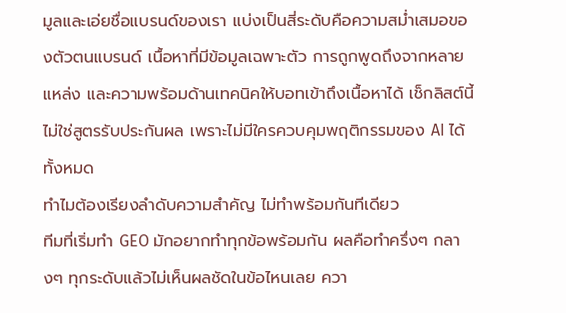มูลและเอ่ยชื่อแบรนด์ของเรา แบ่งเป็นสี่ระดับคือความสม่ำเสมอของตัวตนแบรนด์ เนื้อหาที่มีข้อมูลเฉพาะตัว การถูกพูดถึงจากหลายแหล่ง และความพร้อมด้านเทคนิคให้บอทเข้าถึงเนื้อหาได้ เช็กลิสต์นี้ไม่ใช่สูตรรับประกันผล เพราะไม่มีใครควบคุมพฤติกรรมของ AI ได้ทั้งหมด
ทำไมต้องเรียงลำดับความสำคัญ ไม่ทำพร้อมกันทีเดียว
ทีมที่เริ่มทำ GEO มักอยากทำทุกข้อพร้อมกัน ผลคือทำครึ่งๆ กลางๆ ทุกระดับแล้วไม่เห็นผลชัดในข้อไหนเลย ควา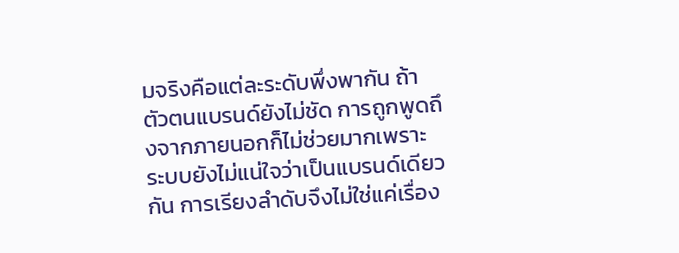มจริงคือแต่ละระดับพึ่งพากัน ถ้าตัวตนแบรนด์ยังไม่ชัด การถูกพูดถึงจากภายนอกก็ไม่ช่วยมากเพราะระบบยังไม่แน่ใจว่าเป็นแบรนด์เดียวกัน การเรียงลำดับจึงไม่ใช่แค่เรื่อง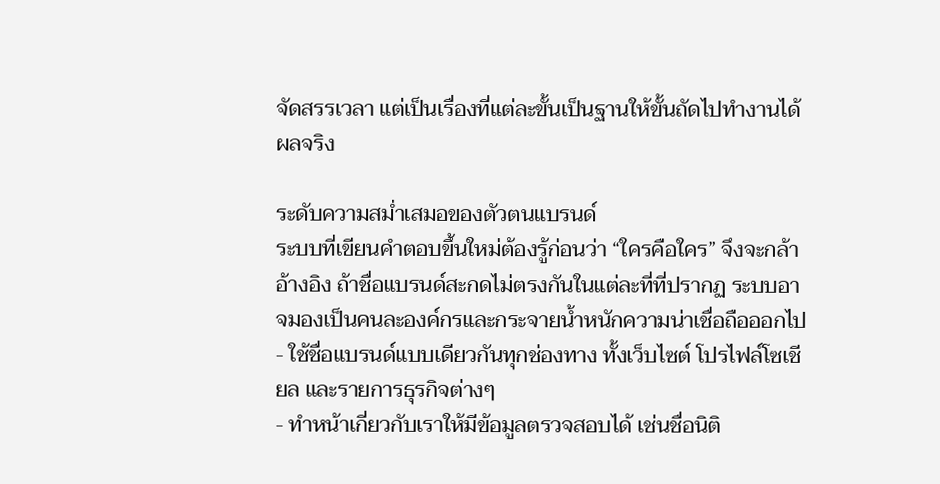จัดสรรเวลา แต่เป็นเรื่องที่แต่ละขั้นเป็นฐานให้ขั้นถัดไปทำงานได้ผลจริง

ระดับความสม่ำเสมอของตัวตนแบรนด์
ระบบที่เขียนคำตอบขึ้นใหม่ต้องรู้ก่อนว่า “ใครคือใคร” จึงจะกล้าอ้างอิง ถ้าชื่อแบรนด์สะกดไม่ตรงกันในแต่ละที่ที่ปรากฏ ระบบอาจมองเป็นคนละองค์กรและกระจายน้ำหนักความน่าเชื่อถือออกไป
- ใช้ชื่อแบรนด์แบบเดียวกันทุกช่องทาง ทั้งเว็บไซต์ โปรไฟล์โซเชียล และรายการธุรกิจต่างๆ
- ทำหน้าเกี่ยวกับเราให้มีข้อมูลตรวจสอบได้ เช่นชื่อนิติ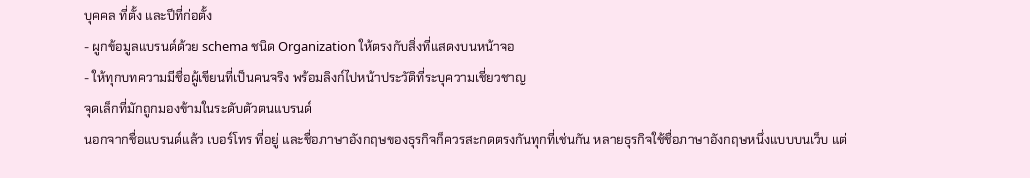บุคคล ที่ตั้ง และปีที่ก่อตั้ง
- ผูกข้อมูลแบรนด์ด้วย schema ชนิด Organization ให้ตรงกับสิ่งที่แสดงบนหน้าจอ
- ให้ทุกบทความมีชื่อผู้เขียนที่เป็นคนจริง พร้อมลิงก์ไปหน้าประวัติที่ระบุความเชี่ยวชาญ
จุดเล็กที่มักถูกมองข้ามในระดับตัวตนแบรนด์
นอกจากชื่อแบรนด์แล้ว เบอร์โทร ที่อยู่ และชื่อภาษาอังกฤษของธุรกิจก็ควรสะกดตรงกันทุกที่เช่นกัน หลายธุรกิจใช้ชื่อภาษาอังกฤษหนึ่งแบบบนเว็บ แต่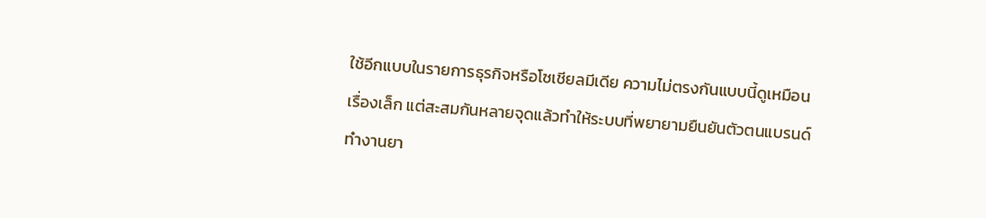ใช้อีกแบบในรายการธุรกิจหรือโซเชียลมีเดีย ความไม่ตรงกันแบบนี้ดูเหมือนเรื่องเล็ก แต่สะสมกันหลายจุดแล้วทำให้ระบบที่พยายามยืนยันตัวตนแบรนด์ทำงานยา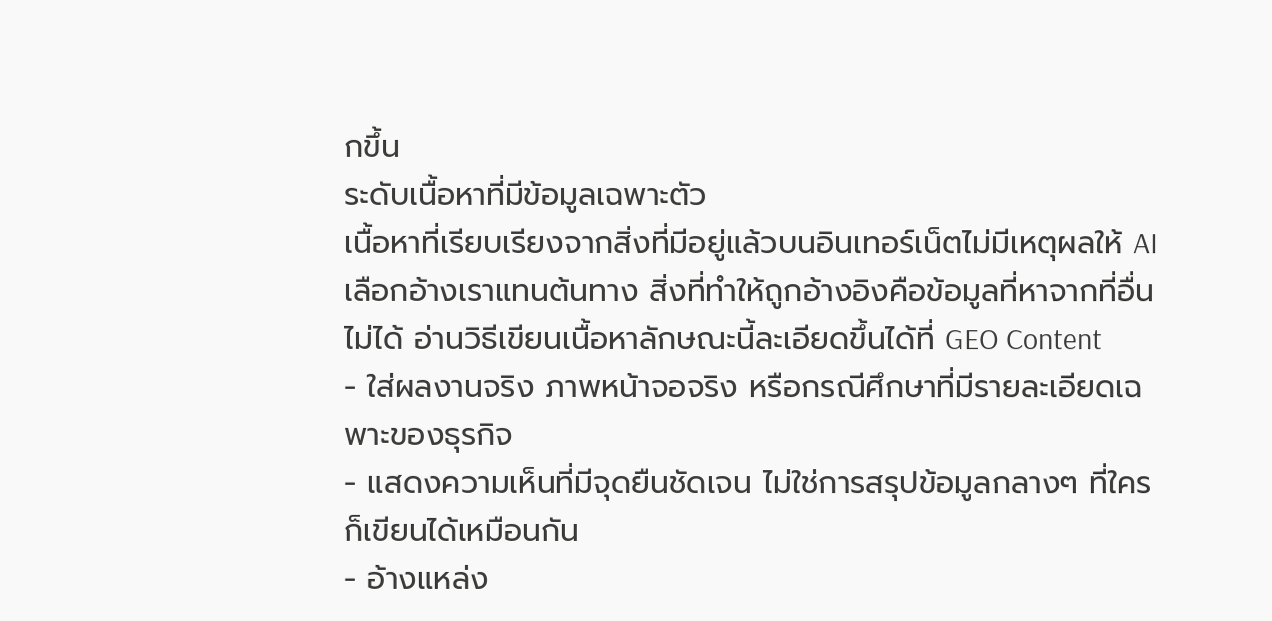กขึ้น
ระดับเนื้อหาที่มีข้อมูลเฉพาะตัว
เนื้อหาที่เรียบเรียงจากสิ่งที่มีอยู่แล้วบนอินเทอร์เน็ตไม่มีเหตุผลให้ AI เลือกอ้างเราแทนต้นทาง สิ่งที่ทำให้ถูกอ้างอิงคือข้อมูลที่หาจากที่อื่นไม่ได้ อ่านวิธีเขียนเนื้อหาลักษณะนี้ละเอียดขึ้นได้ที่ GEO Content
- ใส่ผลงานจริง ภาพหน้าจอจริง หรือกรณีศึกษาที่มีรายละเอียดเฉพาะของธุรกิจ
- แสดงความเห็นที่มีจุดยืนชัดเจน ไม่ใช่การสรุปข้อมูลกลางๆ ที่ใครก็เขียนได้เหมือนกัน
- อ้างแหล่ง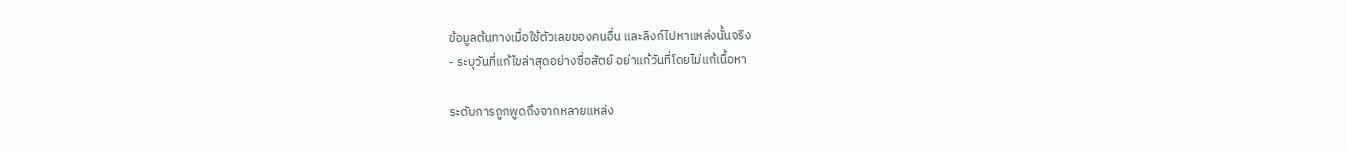ข้อมูลต้นทางเมื่อใช้ตัวเลขของคนอื่น และลิงก์ไปหาแหล่งนั้นจริง
- ระบุวันที่แก้ไขล่าสุดอย่างซื่อสัตย์ อย่าแก้วันที่โดยไม่แก้เนื้อหา

ระดับการถูกพูดถึงจากหลายแหล่ง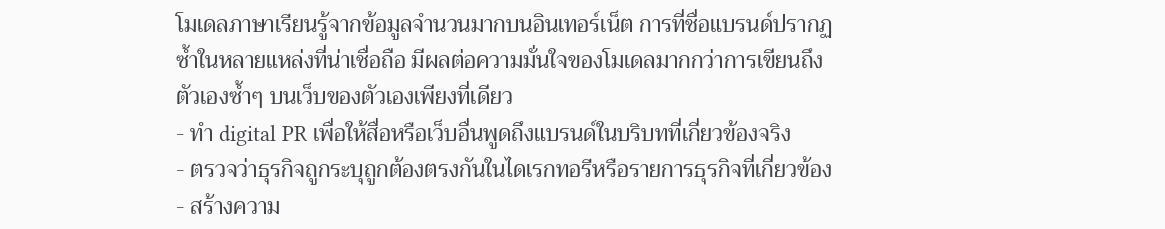โมเดลภาษาเรียนรู้จากข้อมูลจำนวนมากบนอินเทอร์เน็ต การที่ชื่อแบรนด์ปรากฏซ้ำในหลายแหล่งที่น่าเชื่อถือ มีผลต่อความมั่นใจของโมเดลมากกว่าการเขียนถึงตัวเองซ้ำๆ บนเว็บของตัวเองเพียงที่เดียว
- ทำ digital PR เพื่อให้สื่อหรือเว็บอื่นพูดถึงแบรนด์ในบริบทที่เกี่ยวข้องจริง
- ตรวจว่าธุรกิจถูกระบุถูกต้องตรงกันในไดเรกทอรีหรือรายการธุรกิจที่เกี่ยวข้อง
- สร้างความ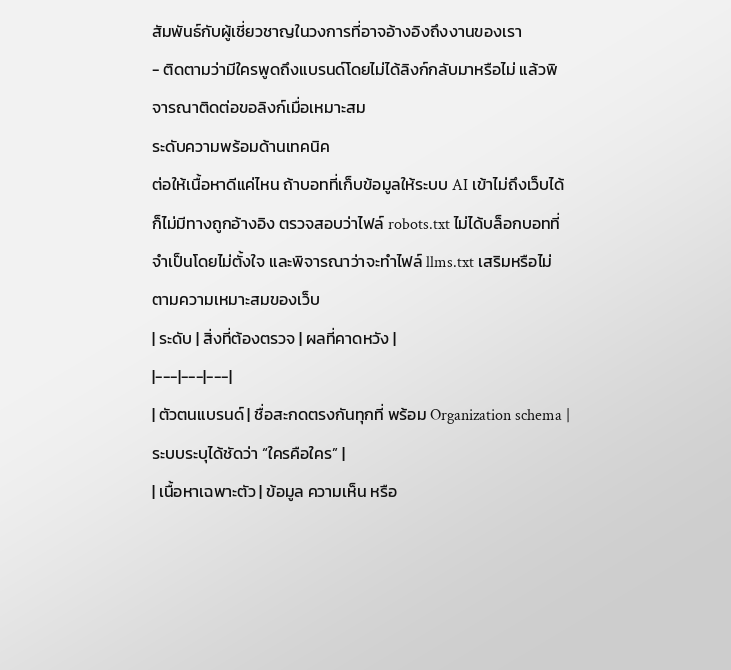สัมพันธ์กับผู้เชี่ยวชาญในวงการที่อาจอ้างอิงถึงงานของเรา
- ติดตามว่ามีใครพูดถึงแบรนด์โดยไม่ได้ลิงก์กลับมาหรือไม่ แล้วพิจารณาติดต่อขอลิงก์เมื่อเหมาะสม
ระดับความพร้อมด้านเทคนิค
ต่อให้เนื้อหาดีแค่ไหน ถ้าบอทที่เก็บข้อมูลให้ระบบ AI เข้าไม่ถึงเว็บได้ ก็ไม่มีทางถูกอ้างอิง ตรวจสอบว่าไฟล์ robots.txt ไม่ได้บล็อกบอทที่จำเป็นโดยไม่ตั้งใจ และพิจารณาว่าจะทำไฟล์ llms.txt เสริมหรือไม่ ตามความเหมาะสมของเว็บ
| ระดับ | สิ่งที่ต้องตรวจ | ผลที่คาดหวัง |
|---|---|---|
| ตัวตนแบรนด์ | ชื่อสะกดตรงกันทุกที่ พร้อม Organization schema | ระบบระบุได้ชัดว่า “ใครคือใคร” |
| เนื้อหาเฉพาะตัว | ข้อมูล ความเห็น หรือ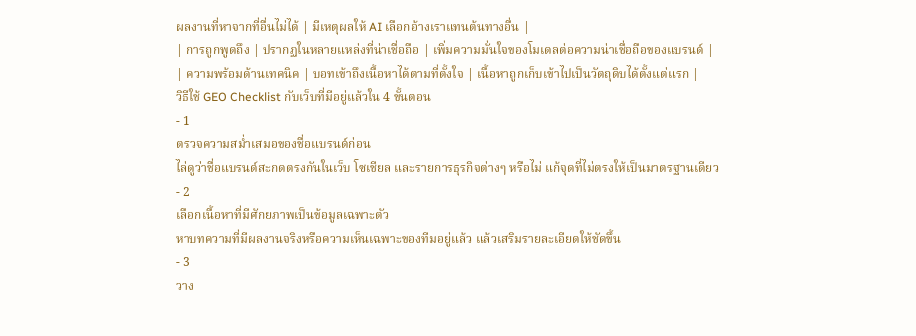ผลงานที่หาจากที่อื่นไม่ได้ | มีเหตุผลให้ AI เลือกอ้างเราแทนต้นทางอื่น |
| การถูกพูดถึง | ปรากฏในหลายแหล่งที่น่าเชื่อถือ | เพิ่มความมั่นใจของโมเดลต่อความน่าเชื่อถือของแบรนด์ |
| ความพร้อมด้านเทคนิค | บอทเข้าถึงเนื้อหาได้ตามที่ตั้งใจ | เนื้อหาถูกเก็บเข้าไปเป็นวัตถุดิบได้ตั้งแต่แรก |
วิธีใช้ GEO Checklist กับเว็บที่มีอยู่แล้วใน 4 ขั้นตอน
- 1
ตรวจความสม่ำเสมอของชื่อแบรนด์ก่อน
ไล่ดูว่าชื่อแบรนด์สะกดตรงกันในเว็บ โซเชียล และรายการธุรกิจต่างๆ หรือไม่ แก้จุดที่ไม่ตรงให้เป็นมาตรฐานเดียว
- 2
เลือกเนื้อหาที่มีศักยภาพเป็นข้อมูลเฉพาะตัว
หาบทความที่มีผลงานจริงหรือความเห็นเฉพาะของทีมอยู่แล้ว แล้วเสริมรายละเอียดให้ชัดขึ้น
- 3
วาง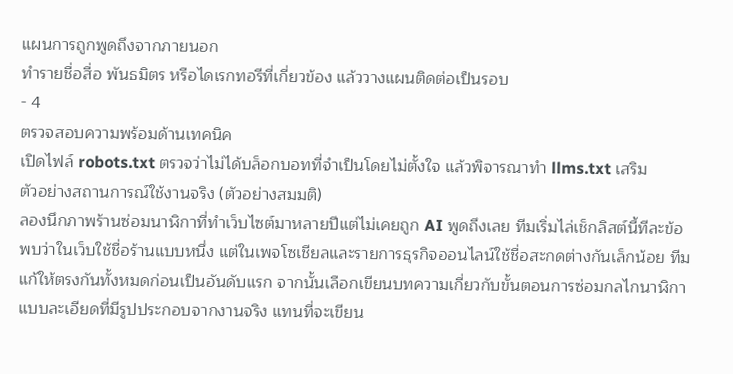แผนการถูกพูดถึงจากภายนอก
ทำรายชื่อสื่อ พันธมิตร หรือไดเรกทอรีที่เกี่ยวข้อง แล้ววางแผนติดต่อเป็นรอบ
- 4
ตรวจสอบความพร้อมด้านเทคนิค
เปิดไฟล์ robots.txt ตรวจว่าไม่ได้บล็อกบอทที่จำเป็นโดยไม่ตั้งใจ แล้วพิจารณาทำ llms.txt เสริม
ตัวอย่างสถานการณ์ใช้งานจริง (ตัวอย่างสมมติ)
ลองนึกภาพร้านซ่อมนาฬิกาที่ทำเว็บไซต์มาหลายปีแต่ไม่เคยถูก AI พูดถึงเลย ทีมเริ่มไล่เช็กลิสต์นี้ทีละข้อ พบว่าในเว็บใช้ชื่อร้านแบบหนึ่ง แต่ในเพจโซเชียลและรายการธุรกิจออนไลน์ใช้ชื่อสะกดต่างกันเล็กน้อย ทีมแก้ให้ตรงกันทั้งหมดก่อนเป็นอันดับแรก จากนั้นเลือกเขียนบทความเกี่ยวกับขั้นตอนการซ่อมกลไกนาฬิกาแบบละเอียดที่มีรูปประกอบจากงานจริง แทนที่จะเขียน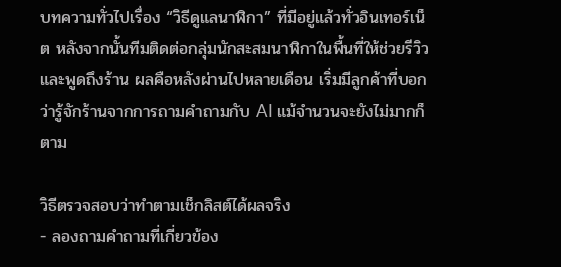บทความทั่วไปเรื่อง “วิธีดูแลนาฬิกา” ที่มีอยู่แล้วทั่วอินเทอร์เน็ต หลังจากนั้นทีมติดต่อกลุ่มนักสะสมนาฬิกาในพื้นที่ให้ช่วยรีวิวและพูดถึงร้าน ผลคือหลังผ่านไปหลายเดือน เริ่มมีลูกค้าที่บอกว่ารู้จักร้านจากการถามคำถามกับ AI แม้จำนวนจะยังไม่มากก็ตาม

วิธีตรวจสอบว่าทำตามเช็กลิสต์ได้ผลจริง
- ลองถามคำถามที่เกี่ยวข้อง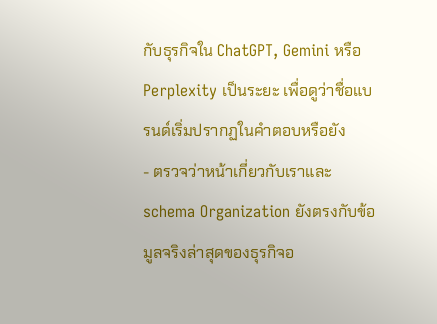กับธุรกิจใน ChatGPT, Gemini หรือ Perplexity เป็นระยะ เพื่อดูว่าชื่อแบรนด์เริ่มปรากฏในคำตอบหรือยัง
- ตรวจว่าหน้าเกี่ยวกับเราและ schema Organization ยังตรงกับข้อมูลจริงล่าสุดของธุรกิจอ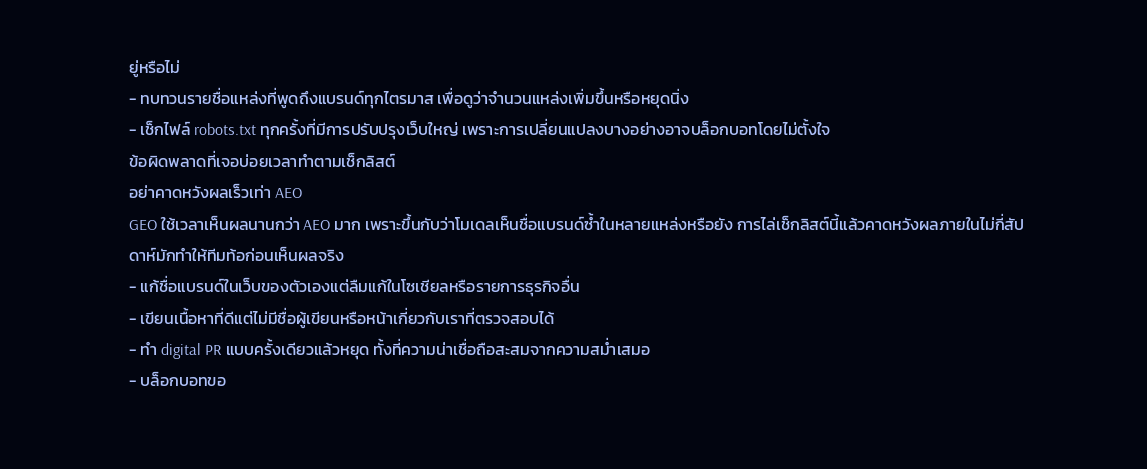ยู่หรือไม่
- ทบทวนรายชื่อแหล่งที่พูดถึงแบรนด์ทุกไตรมาส เพื่อดูว่าจำนวนแหล่งเพิ่มขึ้นหรือหยุดนิ่ง
- เช็กไฟล์ robots.txt ทุกครั้งที่มีการปรับปรุงเว็บใหญ่ เพราะการเปลี่ยนแปลงบางอย่างอาจบล็อกบอทโดยไม่ตั้งใจ
ข้อผิดพลาดที่เจอบ่อยเวลาทำตามเช็กลิสต์
อย่าคาดหวังผลเร็วเท่า AEO
GEO ใช้เวลาเห็นผลนานกว่า AEO มาก เพราะขึ้นกับว่าโมเดลเห็นชื่อแบรนด์ซ้ำในหลายแหล่งหรือยัง การไล่เช็กลิสต์นี้แล้วคาดหวังผลภายในไม่กี่สัปดาห์มักทำให้ทีมท้อก่อนเห็นผลจริง
- แก้ชื่อแบรนด์ในเว็บของตัวเองแต่ลืมแก้ในโซเชียลหรือรายการธุรกิจอื่น
- เขียนเนื้อหาที่ดีแต่ไม่มีชื่อผู้เขียนหรือหน้าเกี่ยวกับเราที่ตรวจสอบได้
- ทำ digital PR แบบครั้งเดียวแล้วหยุด ทั้งที่ความน่าเชื่อถือสะสมจากความสม่ำเสมอ
- บล็อกบอทขอ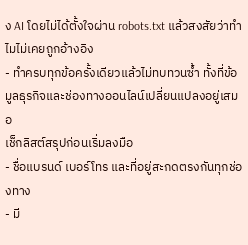ง AI โดยไม่ได้ตั้งใจผ่าน robots.txt แล้วสงสัยว่าทำไมไม่เคยถูกอ้างอิง
- ทำครบทุกข้อครั้งเดียวแล้วไม่ทบทวนซ้ำ ทั้งที่ข้อมูลธุรกิจและช่องทางออนไลน์เปลี่ยนแปลงอยู่เสมอ
เช็กลิสต์สรุปก่อนเริ่มลงมือ
- ชื่อแบรนด์ เบอร์โทร และที่อยู่สะกดตรงกันทุกช่องทาง
- มี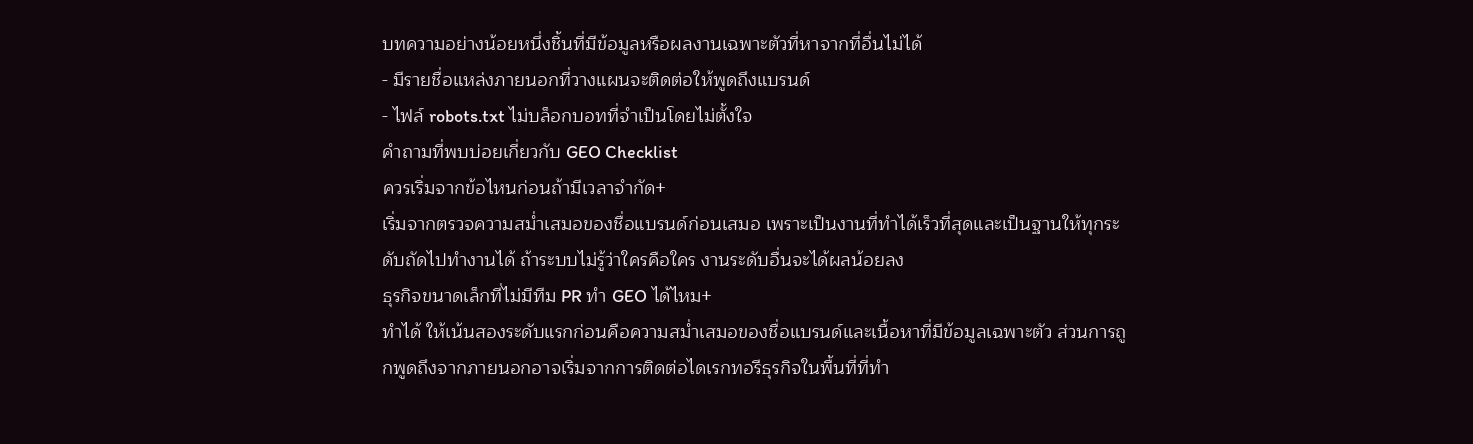บทความอย่างน้อยหนึ่งชิ้นที่มีข้อมูลหรือผลงานเฉพาะตัวที่หาจากที่อื่นไม่ได้
- มีรายชื่อแหล่งภายนอกที่วางแผนจะติดต่อให้พูดถึงแบรนด์
- ไฟล์ robots.txt ไม่บล็อกบอทที่จำเป็นโดยไม่ตั้งใจ
คำถามที่พบบ่อยเกี่ยวกับ GEO Checklist
ควรเริ่มจากข้อไหนก่อนถ้ามีเวลาจำกัด+
เริ่มจากตรวจความสม่ำเสมอของชื่อแบรนด์ก่อนเสมอ เพราะเป็นงานที่ทำได้เร็วที่สุดและเป็นฐานให้ทุกระดับถัดไปทำงานได้ ถ้าระบบไม่รู้ว่าใครคือใคร งานระดับอื่นจะได้ผลน้อยลง
ธุรกิจขนาดเล็กที่ไม่มีทีม PR ทำ GEO ได้ไหม+
ทำได้ ให้เน้นสองระดับแรกก่อนคือความสม่ำเสมอของชื่อแบรนด์และเนื้อหาที่มีข้อมูลเฉพาะตัว ส่วนการถูกพูดถึงจากภายนอกอาจเริ่มจากการติดต่อไดเรกทอรีธุรกิจในพื้นที่ที่ทำ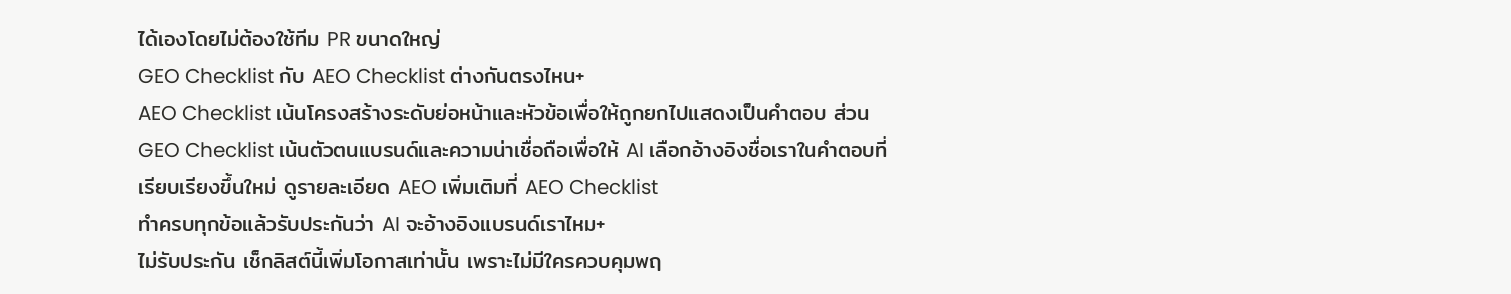ได้เองโดยไม่ต้องใช้ทีม PR ขนาดใหญ่
GEO Checklist กับ AEO Checklist ต่างกันตรงไหน+
AEO Checklist เน้นโครงสร้างระดับย่อหน้าและหัวข้อเพื่อให้ถูกยกไปแสดงเป็นคำตอบ ส่วน GEO Checklist เน้นตัวตนแบรนด์และความน่าเชื่อถือเพื่อให้ AI เลือกอ้างอิงชื่อเราในคำตอบที่เรียบเรียงขึ้นใหม่ ดูรายละเอียด AEO เพิ่มเติมที่ AEO Checklist
ทำครบทุกข้อแล้วรับประกันว่า AI จะอ้างอิงแบรนด์เราไหม+
ไม่รับประกัน เช็กลิสต์นี้เพิ่มโอกาสเท่านั้น เพราะไม่มีใครควบคุมพฤ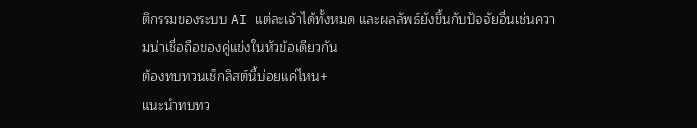ติกรรมของระบบ AI แต่ละเจ้าได้ทั้งหมด และผลลัพธ์ยังขึ้นกับปัจจัยอื่นเช่นความน่าเชื่อถือของคู่แข่งในหัวข้อเดียวกัน
ต้องทบทวนเช็กลิสต์นี้บ่อยแค่ไหน+
แนะนำทบทว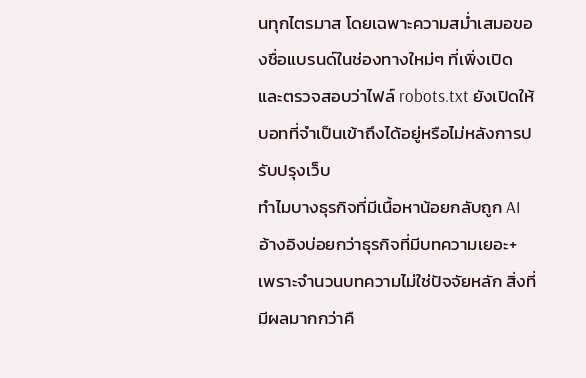นทุกไตรมาส โดยเฉพาะความสม่ำเสมอของชื่อแบรนด์ในช่องทางใหม่ๆ ที่เพิ่งเปิด และตรวจสอบว่าไฟล์ robots.txt ยังเปิดให้บอทที่จำเป็นเข้าถึงได้อยู่หรือไม่หลังการปรับปรุงเว็บ
ทำไมบางธุรกิจที่มีเนื้อหาน้อยกลับถูก AI อ้างอิงบ่อยกว่าธุรกิจที่มีบทความเยอะ+
เพราะจำนวนบทความไม่ใช่ปัจจัยหลัก สิ่งที่มีผลมากกว่าคื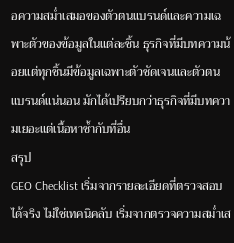อความสม่ำเสมอของตัวตนแบรนด์และความเฉพาะตัวของข้อมูลในแต่ละชิ้น ธุรกิจที่มีบทความน้อยแต่ทุกชิ้นมีข้อมูลเฉพาะตัวชัดเจนและตัวตนแบรนด์แน่นอน มักได้เปรียบกว่าธุรกิจที่มีบทความเยอะแต่เนื้อหาซ้ำกับที่อื่น
สรุป
GEO Checklist เริ่มจากรายละเอียดที่ตรวจสอบได้จริง ไม่ใช่เทคนิคลับ เริ่มจากตรวจความสม่ำเส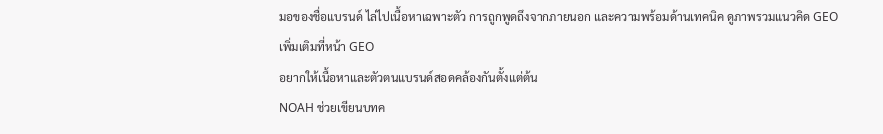มอของชื่อแบรนด์ ไล่ไปเนื้อหาเฉพาะตัว การถูกพูดถึงจากภายนอก และความพร้อมด้านเทคนิค ดูภาพรวมแนวคิด GEO เพิ่มเติมที่หน้า GEO
อยากให้เนื้อหาและตัวตนแบรนด์สอดคล้องกันตั้งแต่ต้น
NOAH ช่วยเขียนบทค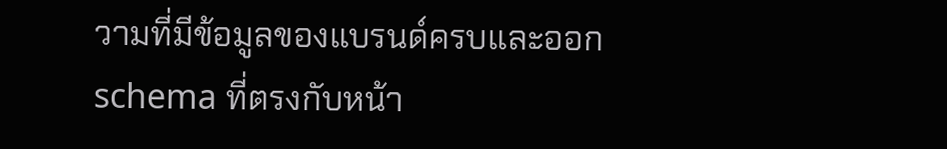วามที่มีข้อมูลของแบรนด์ครบและออก schema ที่ตรงกับหน้า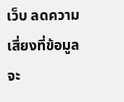เว็บ ลดความเสี่ยงที่ข้อมูลจะ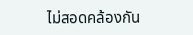ไม่สอดคล้องกัน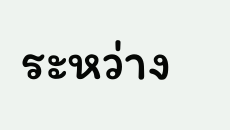ระหว่าง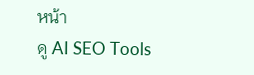หน้า
ดู AI SEO Tools